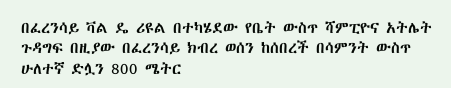በፈረንሳይ ቫል ዴ ሪዩል በተካሄደው የቤት ውስጥ ሻምፒዮና አትሌት ጉዳግፍ በዚያው በፈረንሳይ ክብረ ወሰን ከሰበረች በሳምንት ውስጥ ሁለተኛ ድሏን 800 ሜትር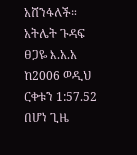አሸንፋለች።
አትሌት ጉዳፍ ፀጋዬ እ.አ.አ ከ2006 ወዲህ ርቀቱን 1:57.52 በሆነ ጊዜ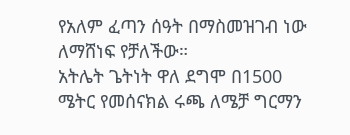የአለም ፈጣን ሰዓት በማስመዝገብ ነው ለማሸነፍ የቻለችው።
አትሌት ጌትነት ዋለ ደግሞ በ1500 ሜትር የመሰናክል ሩጫ ለሜቻ ግርማን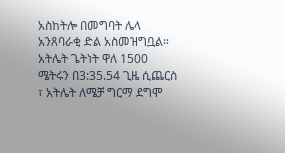አስከትሎ በመግባት ሌላ አንጸባራቂ ድል አስመዝግቧል።
አትሌት ጌትነት ዋለ 1500 ሜትሩን በ3:35.54 ጊዜ ሲጨርስ ፣ አትሌት ለሜቻ ግርማ ደግሞ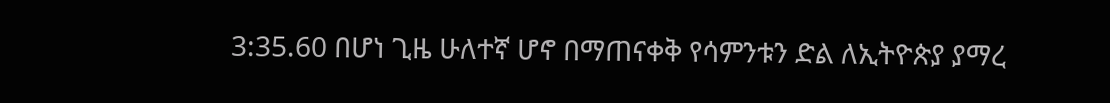3:35.60 በሆነ ጊዜ ሁለተኛ ሆኖ በማጠናቀቅ የሳምንቱን ድል ለኢትዮጵያ ያማረ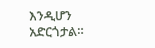እንዲሆን አድርጎታል።